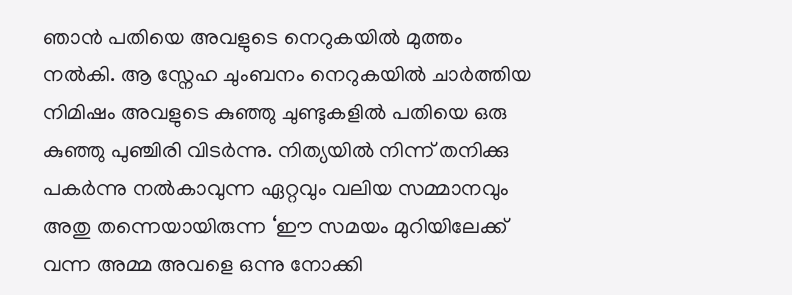ഞാൻ പതിയെ അവളുടെ നെറുകയിൽ മുത്തം നൽകി. ആ സ്നേഹ ചുംബനം നെറുകയിൽ ചാർത്തിയ നിമിഷം അവളുടെ കുഞ്ഞു ചുണ്ടുകളിൽ പതിയെ ഒരു കുഞ്ഞു പുഞ്ചിരി വിടർന്നു. നിത്യയിൽ നിന്ന് തനിക്കു പകർന്നു നൽകാവുന്ന ഏറ്റവും വലിയ സമ്മാനവും അതു തന്നെയായിരുന്ന ‘ഈ സമയം മുറിയിലേക്ക് വന്ന അമ്മ അവളെ ഒന്നു നോക്കി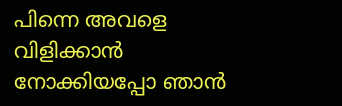പിന്നെ അവളെ വിളിക്കാൻ നോക്കിയപ്പോ ഞാൻ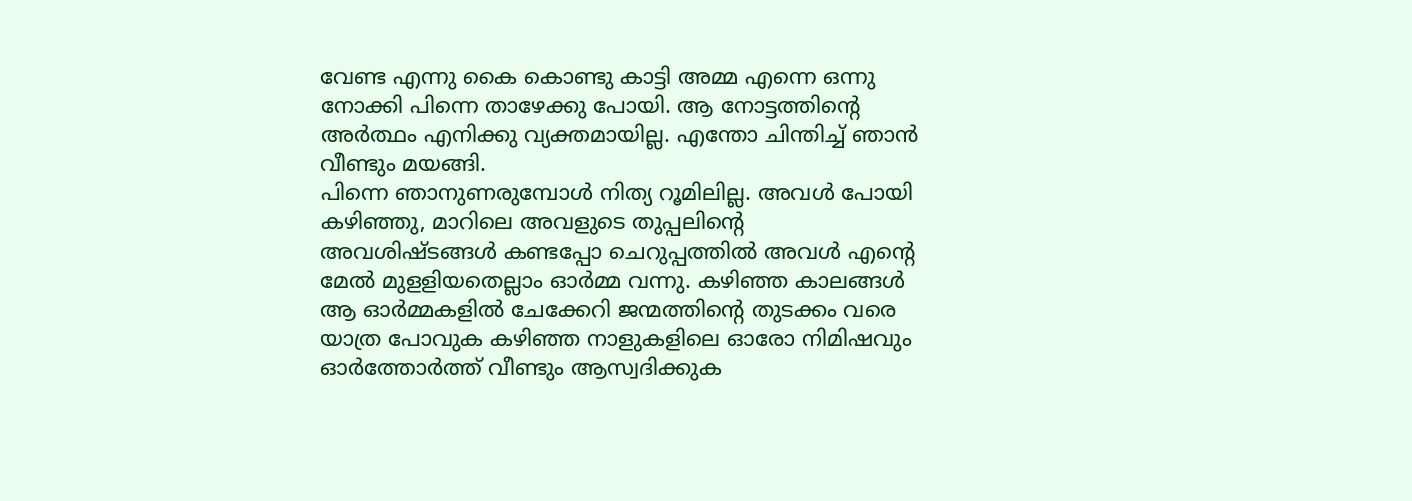വേണ്ട എന്നു കൈ കൊണ്ടു കാട്ടി അമ്മ എന്നെ ഒന്നു നോക്കി പിന്നെ താഴേക്കു പോയി. ആ നോട്ടത്തിൻ്റെ അർത്ഥം എനിക്കു വ്യക്തമായില്ല. എന്തോ ചിന്തിച്ച് ഞാൻ വീണ്ടും മയങ്ങി.
പിന്നെ ഞാനുണരുമ്പോൾ നിത്യ റൂമിലില്ല. അവൾ പോയി കഴിഞ്ഞു, മാറിലെ അവളുടെ തുപ്പലിൻ്റെ അവശിഷ്ടങ്ങൾ കണ്ടപ്പോ ചെറുപ്പത്തിൽ അവൾ എൻ്റെ മേൽ മുളളിയതെല്ലാം ഓർമ്മ വന്നു. കഴിഞ്ഞ കാലങ്ങൾ ആ ഓർമ്മകളിൽ ചേക്കേറി ജന്മത്തിൻ്റെ തുടക്കം വരെ യാത്ര പോവുക കഴിഞ്ഞ നാളുകളിലെ ഓരോ നിമിഷവും ഓർത്തോർത്ത് വീണ്ടും ആസ്വദിക്കുക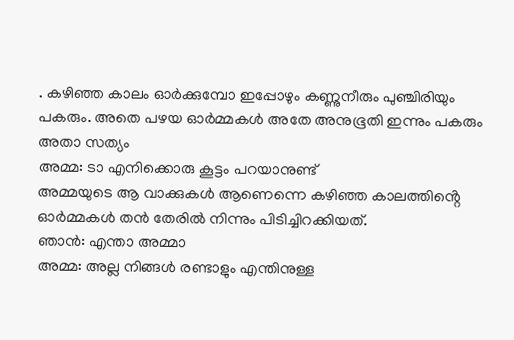. കഴിഞ്ഞ കാലം ഓർക്കുമ്പോ ഇപ്പോഴും കണ്ണുനീരും പുഞ്ചിരിയും പകരും. അതെ പഴയ ഓർമ്മകൾ അതേ അനുഭൂതി ഇന്നും പകരും അതാ സത്യം
അമ്മ: ടാ എനിക്കൊരു കൂട്ടം പറയാനുണ്ട്
അമ്മയുടെ ആ വാക്കുകൾ ആണെന്നെ കഴിഞ്ഞ കാലത്തിൻ്റെ ഓർമ്മകൾ തൻ തേരിൽ നിന്നും പിടിച്ചിറക്കിയത്.
ഞാൻ: എന്താ അമ്മാ
അമ്മ: അല്ല നിങ്ങൾ രണ്ടാളും എന്തിനുള്ള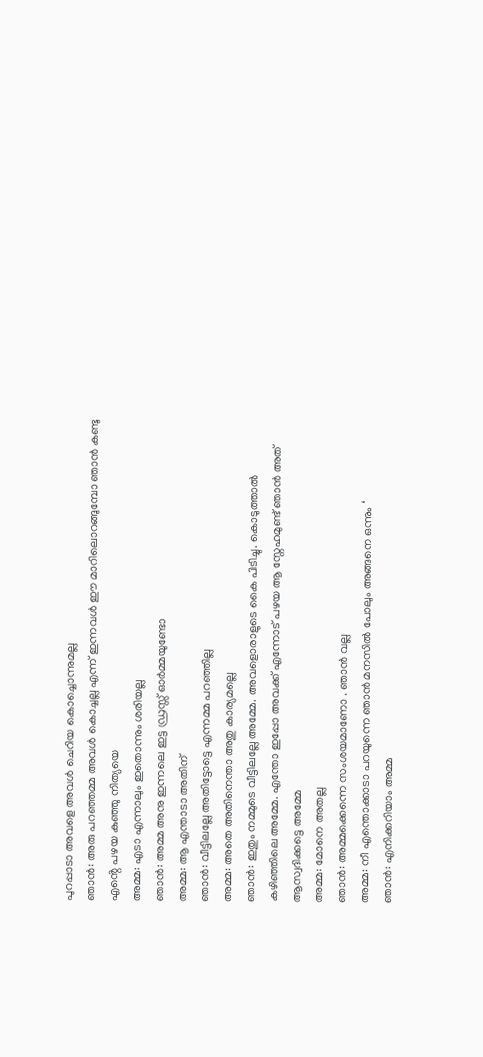പുറപ്പാടാ അവളെ അവൾ ചെറിയ കൊച്ചൊന്നുമല്ല
ഞാൻ: അരു പറഞ്ഞമ്മ അവൾ കൊച്ചല്ല എന്ന് ഇന്നവൾ ഈ മാറിലൊറങ്ങുമ്പോ ഞാൻ കണ്ടു എൻ്റെ പഴയ കുഞ്ഞു നിത്യയെ
അമ്മ: എടാ എന്നാലും ഇതൊന്നും ശരിയല്ല
ഞാൻ: അമ്മ അനു ഇന്നലെ ഇട്ട ഡ്രസ്സ് ഓർമ്മയുണ്ടോ
അമ്മ: ആ എന്താടാ അതിന്
ഞാൻ: വീട്ടിലല്ലേ അതിട്ടോട്ടെ എന്നമ്മ പറഞ്ഞില്ല
അമ്മ: അതെ അതിനെന്താ അതു കാര്യമല്ലെ
ഞാൻ: ഇതും നമ്മുടെ വീട്ടിലല്ലേ അമ്മേ. അവളൊരാളുടെ കൈ പിടിച്ചു. കൊടുത്താൽ കഴിഞ്ഞിലെ അമ്മേ. എന്തോ ഇപ്പോ അവക്ക് എന്നോട് പഴയ ആ സ്നേഹമുണ്ട് ഞാൻ അത് ആസ്വദിക്കട്ടെ അമ്മേ
അമ്മ: മോനെ അതല്ല
ഞാൻ: അമ്മക്കെന്നെ സംശയമാണോ . ഞാൻ വല്ല
അമ്മ: നീ എന്തൊക്കാടാ പറയുന്നെ ഞാൻ മനസിൽ പോലും അങ്ങനെ ഒന്നും ‘
ഞാൻ: എനിക്കറിയാം അമ്മ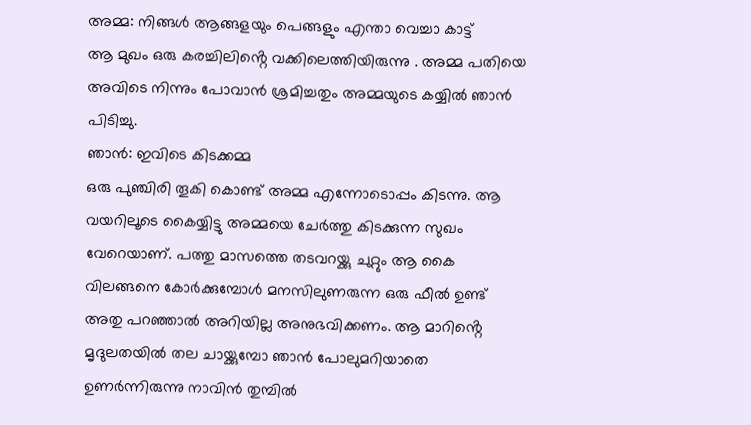അമ്മ: നിങ്ങൾ ആങ്ങളയും പെങ്ങളും എന്താ വെച്ചാ കാട്ട്
ആ മുഖം ഒരു കരച്ചിലിൻ്റെ വക്കിലെത്തിയിരുന്നു . അമ്മ പതിയെ അവിടെ നിന്നും പോവാൻ ശ്രമിച്ചതും അമ്മയുടെ കയ്യിൽ ഞാൻ പിടിച്ചു.
ഞാൻ: ഇവിടെ കിടക്കമ്മ
ഒരു പുഞ്ചിരി തൂകി കൊണ്ട് അമ്മ എന്നോടൊപ്പം കിടന്നു. ആ വയറിലൂടെ കൈയ്യിട്ടു അമ്മയെ ചേർത്തു കിടക്കുന്ന സുഖം വേറെയാണ്. പത്തു മാസത്തെ തടവറയ്ക്കു ചുറ്റും ആ കൈ വിലങ്ങനെ കോർക്കുമ്പോൾ മനസിലുണരുന്ന ഒരു ഫീൽ ഉണ്ട് അതു പറഞ്ഞാൽ അറിയില്ല അനുഭവിക്കണം. ആ മാറിൻ്റെ മൃദുലതയിൽ തല ചായ്ക്കുമ്പോ ഞാൻ പോലുമറിയാതെ ഉണർന്നിരുന്നു നാവിൻ തുമ്പിൽ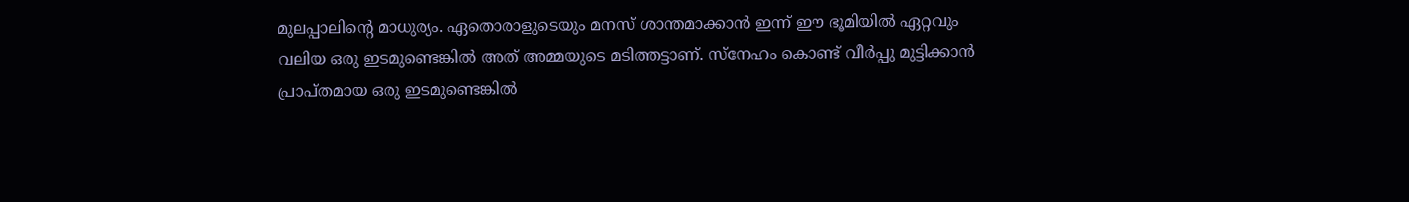മുലപ്പാലിൻ്റെ മാധുര്യം. ഏതൊരാളുടെയും മനസ് ശാന്തമാക്കാൻ ഇന്ന് ഈ ഭൂമിയിൽ ഏറ്റവും വലിയ ഒരു ഇടമുണ്ടെങ്കിൽ അത് അമ്മയുടെ മടിത്തട്ടാണ്. സ്നേഹം കൊണ്ട് വീർപ്പു മുട്ടിക്കാൻ പ്രാപ്തമായ ഒരു ഇടമുണ്ടെങ്കിൽ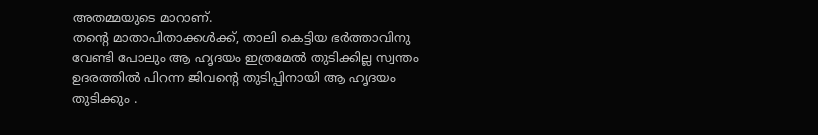അതമ്മയുടെ മാറാണ്.
തൻ്റെ മാതാപിതാക്കൾക്ക്, താലി കെട്ടിയ ഭർത്താവിനു വേണ്ടി പോലും ആ ഹൃദയം ഇത്രമേൽ തുടിക്കില്ല സ്വന്തം ഉദരത്തിൽ പിറന്ന ജിവൻ്റെ തുടിപ്പിനായി ആ ഹൃദയം തുടിക്കും .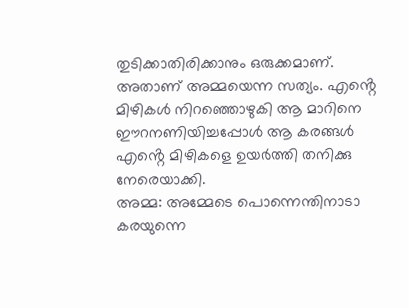തുടിക്കാതിരിക്കാനും ഒരുക്കമാണ്. അതാണ് അമ്മയെന്ന സത്യം. എൻ്റെ മിഴികൾ നിറഞ്ഞൊഴുകി ആ മാറിനെ ഈറനണിയിച്ചപ്പോൾ ആ കരങ്ങൾ എൻ്റെ മിഴികളെ ഉയർത്തി തനിക്കു നേരെയാക്കി.
അമ്മ: അമ്മേടെ പൊന്നെന്തിനാടാ കരയുന്നെ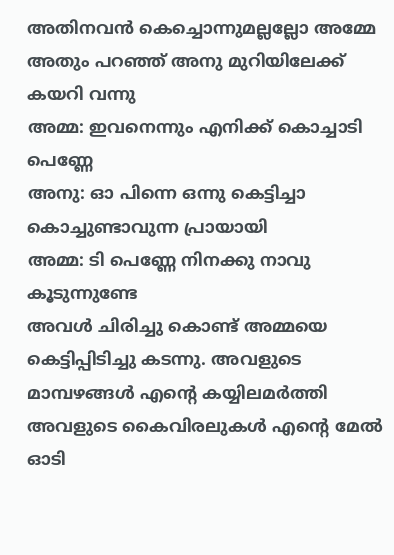അതിനവൻ കെച്ചൊന്നുമല്ലല്ലോ അമ്മേ
അതും പറഞ്ഞ് അനു മുറിയിലേക്ക് കയറി വന്നു
അമ്മ: ഇവനെന്നും എനിക്ക് കൊച്ചാടി പെണ്ണേ
അനു: ഓ പിന്നെ ഒന്നു കെട്ടിച്ചാ കൊച്ചുണ്ടാവുന്ന പ്രായായി
അമ്മ: ടി പെണ്ണേ നിനക്കു നാവു കൂടുന്നുണ്ടേ
അവൾ ചിരിച്ചു കൊണ്ട് അമ്മയെ കെട്ടിപ്പിടിച്ചു കടന്നു. അവളുടെ മാമ്പഴങ്ങൾ എൻ്റെ കയ്യിലമർത്തി അവളുടെ കൈവിരലുകൾ എൻ്റെ മേൽ ഓടി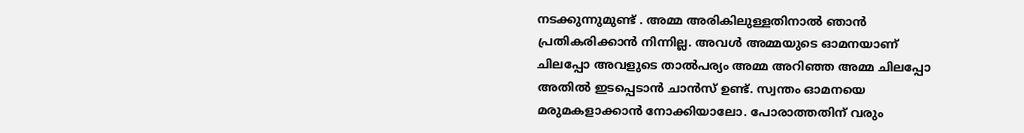നടക്കുന്നുമുണ്ട് . അമ്മ അരികിലുള്ളതിനാൽ ഞാൻ പ്രതികരിക്കാൻ നിന്നില്ല. അവൾ അമ്മയുടെ ഓമനയാണ് ചിലപ്പോ അവളുടെ താൽപര്യം അമ്മ അറിഞ്ഞ അമ്മ ചിലപ്പോ അതിൽ ഇടപ്പെടാൻ ചാൻസ് ഉണ്ട്. സ്വന്തം ഓമനയെ മരുമകളാക്കാൻ നോക്കിയാലോ. പോരാത്തതിന് വരും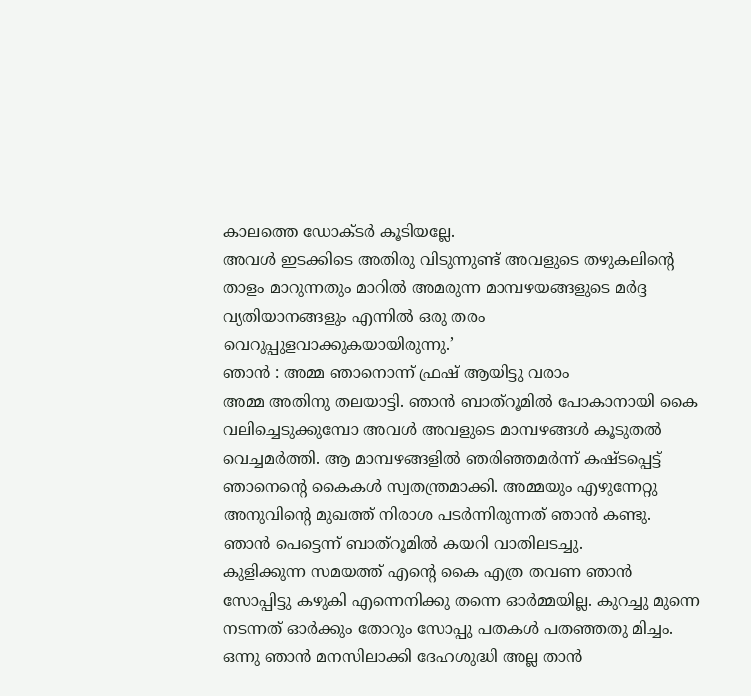കാലത്തെ ഡോക്ടർ കൂടിയല്ലേ.
അവൾ ഇടക്കിടെ അതിരു വിടുന്നുണ്ട് അവളുടെ തഴുകലിൻ്റെ താളം മാറുന്നതും മാറിൽ അമരുന്ന മാമ്പഴയങ്ങളുടെ മർദ്ദ വ്യതിയാനങ്ങളും എന്നിൽ ഒരു തരം വെറുപ്പുളവാക്കുകയായിരുന്നു.’
ഞാൻ : അമ്മ ഞാനൊന്ന് ഫ്രഷ് ആയിട്ടു വരാം
അമ്മ അതിനു തലയാട്ടി. ഞാൻ ബാത്റൂമിൽ പോകാനായി കൈ വലിച്ചെടുക്കുമ്പോ അവൾ അവളുടെ മാമ്പഴങ്ങൾ കൂടുതൽ വെച്ചമർത്തി. ആ മാമ്പഴങ്ങളിൽ ഞരിഞ്ഞമർന്ന് കഷ്ടപ്പെട്ട് ഞാനെൻ്റെ കൈകൾ സ്വതന്ത്രമാക്കി. അമ്മയും എഴുന്നേറ്റു അനുവിൻ്റെ മുഖത്ത് നിരാശ പടർന്നിരുന്നത് ഞാൻ കണ്ടു. ഞാൻ പെട്ടെന്ന് ബാത്റൂമിൽ കയറി വാതിലടച്ചു.
കുളിക്കുന്ന സമയത്ത് എൻ്റെ കൈ എത്ര തവണ ഞാൻ സോപ്പിട്ടു കഴുകി എന്നെനിക്കു തന്നെ ഓർമ്മയില്ല. കുറച്ചു മുന്നെ നടന്നത് ഓർക്കും തോറും സോപ്പു പതകൾ പതഞ്ഞതു മിച്ചം. ഒന്നു ഞാൻ മനസിലാക്കി ദേഹശുദ്ധി അല്ല താൻ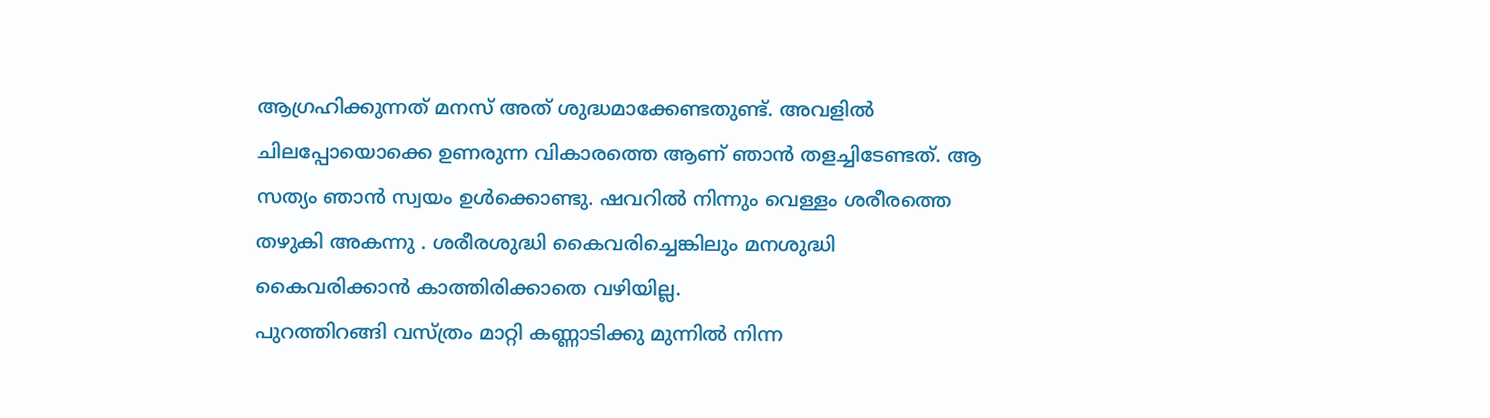ആഗ്രഹിക്കുന്നത് മനസ് അത് ശുദ്ധമാക്കേണ്ടതുണ്ട്. അവളിൽ ചിലപ്പോയൊക്കെ ഉണരുന്ന വികാരത്തെ ആണ് ഞാൻ തളച്ചിടേണ്ടത്. ആ സത്യം ഞാൻ സ്വയം ഉൾക്കൊണ്ടു. ഷവറിൽ നിന്നും വെള്ളം ശരീരത്തെ തഴുകി അകന്നു . ശരീരശുദ്ധി കൈവരിച്ചെങ്കിലും മനശുദ്ധി കൈവരിക്കാൻ കാത്തിരിക്കാതെ വഴിയില്ല.
പുറത്തിറങ്ങി വസ്ത്രം മാറ്റി കണ്ണാടിക്കു മുന്നിൽ നിന്ന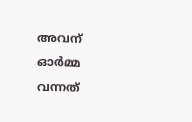അവന് ഓർമ്മ വന്നത്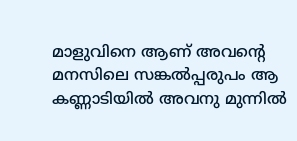മാളുവിനെ ആണ് അവൻ്റെ മനസിലെ സങ്കൽപ്പരുപം ആ കണ്ണാടിയിൽ അവനു മുന്നിൽ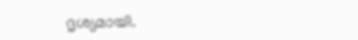ദൃശ്യമായി.